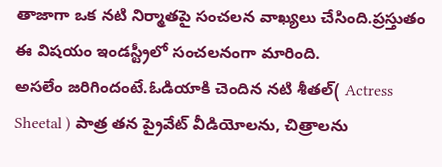తాజాగా ఒక నటి నిర్మాతపై సంచలన వాఖ్యలు చేసింది.ప్రస్తుతం ఈ విషయం ఇండస్ట్రీలో సంచలనంగా మారింది.
అసలేం జరిగిందంటే.ఓడియాకి చెందిన నటి శీతల్( Actress Sheetal ) పాత్ర తన ప్రైవేట్ వీడియోలను, చిత్రాలను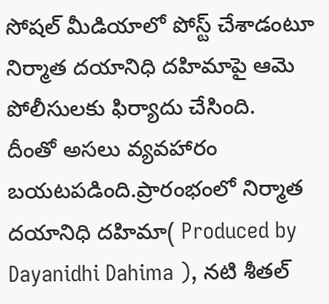సోషల్ మీడియాలో పోస్ట్ చేశాడంటూ నిర్మాత దయానిధి దహిమాపై ఆమె పోలీసులకు ఫిర్యాదు చేసింది.
దీంతో అసలు వ్యవహారం బయటపడింది.ప్రారంభంలో నిర్మాత దయానిధి దహిమా( Produced by Dayanidhi Dahima ), నటి శీతల్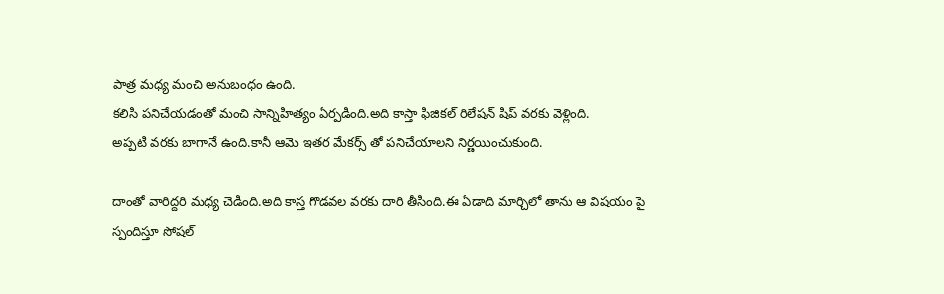పాత్ర మధ్య మంచి అనుబంధం ఉంది.
కలిసి పనిచేయడంతో మంచి సాన్నిహిత్యం ఏర్పడింది.అది కాస్తా ఫిజికల్ రిలేషన్ షిప్ వరకు వెళ్లింది.
అప్పటి వరకు బాగానే ఉంది.కానీ ఆమె ఇతర మేకర్స్ తో పనిచేయాలని నిర్ణయించుకుంది.

దాంతో వారిద్దరి మధ్య చెడింది.అది కాస్త గొడవల వరకు దారి తీసింది.ఈ ఏడాది మార్చిలో తాను ఆ విషయం పై స్పందిస్తూ సోషల్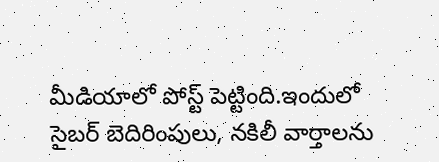మీడియాలో పోస్ట్ పెట్టింది.ఇందులో సైబర్ బెదిరింపులు, నకిలీ వార్తాలను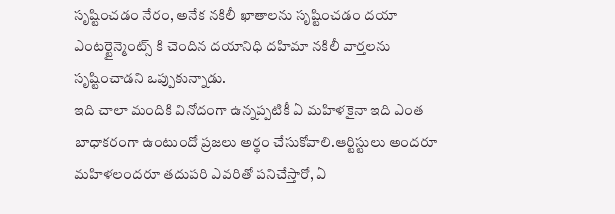సృష్టించడం నేరం, అనేక నకిలీ ఖాతాలను సృష్టించడం దయా ఎంటర్టైన్మెంట్స్ కి చెందిన దయానిధి దహిమా నకిలీ వార్తలను సృష్టించాడని ఒప్పుకున్నాడు.
ఇది చాలా మందికి వినోదంగా ఉన్నప్పటికీ ఏ మహిళకైనా ఇది ఎంత బాధాకరంగా ఉంటుందో ప్రజలు అర్థం చేసుకోవాలి.ఆర్టిస్టులు అందరూ మహిళలందరూ తదుపరి ఎవరితో పనిచేస్తారో, ఏ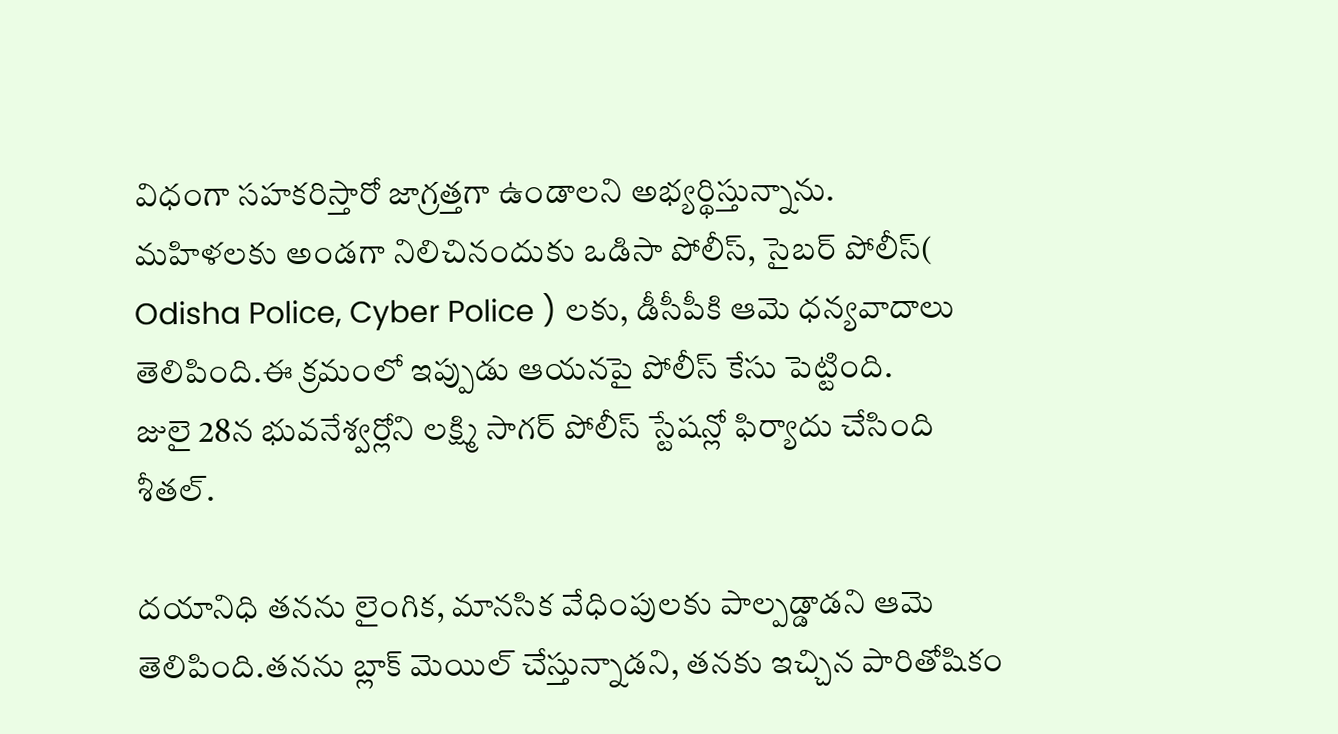విధంగా సహకరిస్తారో జాగ్రత్తగా ఉండాలని అభ్యర్థిస్తున్నాను.
మహిళలకు అండగా నిలిచినందుకు ఒడిసా పోలీస్, సైబర్ పోలీస్( Odisha Police, Cyber Police ) లకు, డీసీపీకి ఆమె ధన్యవాదాలు తెలిపింది.ఈ క్రమంలో ఇప్పుడు ఆయనపై పోలీస్ కేసు పెట్టింది.
జులై 28న భువనేశ్వర్లోని లక్ష్మి సాగర్ పోలీస్ స్టేషన్లో ఫిర్యాదు చేసింది శీతల్.

దయానిధి తనను లైంగిక, మానసిక వేధింపులకు పాల్పడ్డాడని ఆమె తెలిపింది.తనను బ్లాక్ మెయిల్ చేస్తున్నాడని, తనకు ఇచ్చిన పారితోషికం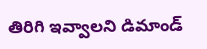తిరిగి ఇవ్వాలని డిమాండ్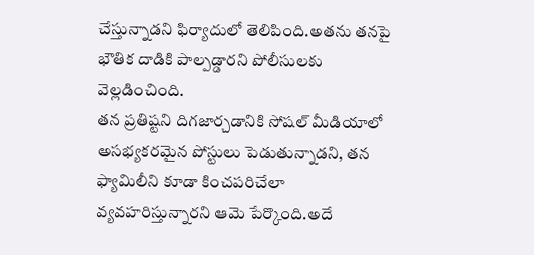చేస్తున్నాడని ఫిర్యాదులో తెలిపింది.అతను తనపై భౌతిక దాడికి పాల్పడ్డారని పోలీసులకు వెల్లడించింది.
తన ప్రతిష్టని దిగజార్చడానికి సోషల్ మీడియాలో అసభ్యకరమైన పోస్టులు పెడుతున్నాడని, తన ఫ్యామిలీని కూడా కించపరిచేలా వ్యవహరిస్తున్నారని ఆమె పేర్కొంది.అదే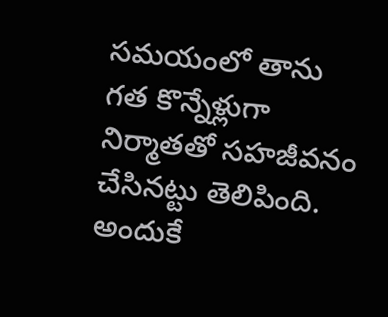సమయంలో తాను గత కొన్నేళ్లుగా నిర్మాతతో సహజీవనం చేసినట్టు తెలిపింది.
అందుకే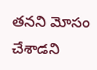తనని మోసం చేశాడని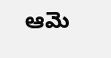ఆమె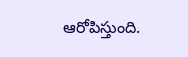ఆరోపిస్తుంది.